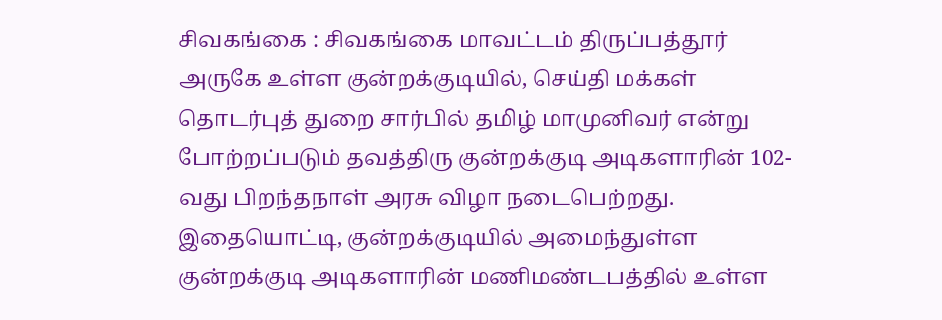சிவகங்கை : சிவகங்கை மாவட்டம் திருப்பத்தூர் அருகே உள்ள குன்றக்குடியில், செய்தி மக்கள் தொடர்புத் துறை சார்பில் தமிழ் மாமுனிவர் என்று போற்றப்படும் தவத்திரு குன்றக்குடி அடிகளாரின் 102-வது பிறந்தநாள் அரசு விழா நடைபெற்றது. இதையொட்டி, குன்றக்குடியில் அமைந்துள்ள குன்றக்குடி அடிகளாரின் மணிமண்டபத்தில் உள்ள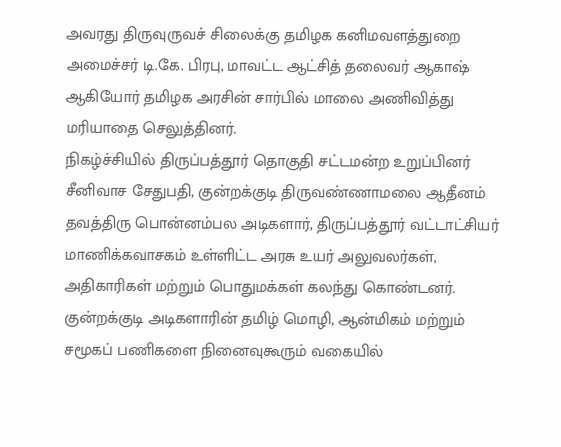அவரது திருவுருவச் சிலைக்கு தமிழக கனிமவளத்துறை அமைச்சர் டி.கே. பிரபு, மாவட்ட ஆட்சித் தலைவர் ஆகாஷ் ஆகியோர் தமிழக அரசின் சார்பில் மாலை அணிவித்து மரியாதை செலுத்தினர்.
நிகழ்ச்சியில் திருப்பத்தூர் தொகுதி சட்டமன்ற உறுப்பினர் சீனிவாச சேதுபதி, குன்றக்குடி திருவண்ணாமலை ஆதீனம் தவத்திரு பொன்னம்பல அடிகளார், திருப்பத்தூர் வட்டாட்சியர் மாணிக்கவாசகம் உள்ளிட்ட அரசு உயர் அலுவலர்கள், அதிகாரிகள் மற்றும் பொதுமக்கள் கலந்து கொண்டனர். குன்றக்குடி அடிகளாரின் தமிழ் மொழி, ஆன்மிகம் மற்றும் சமூகப் பணிகளை நினைவுகூரும் வகையில்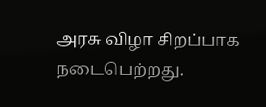அரசு விழா சிறப்பாக நடைபெற்றது.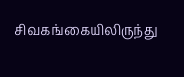சிவகங்கையிலிருந்து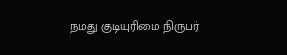நமது குடியுரிமை நிருபர்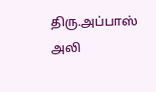திரு.அப்பாஸ் அலி